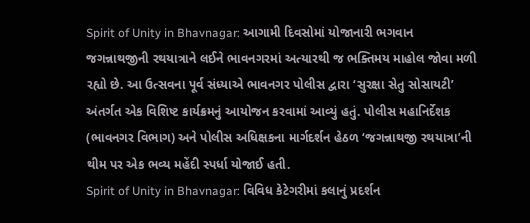Spirit of Unity in Bhavnagar: આગામી દિવસોમાં યોજાનારી ભગવાન જગન્નાથજીની રથયાત્રાને લઈને ભાવનગરમાં અત્યારથી જ ભક્તિમય માહોલ જોવા મળી રહ્યો છે. આ ઉત્સવના પૂર્વ સંધ્યાએ ભાવનગર પોલીસ દ્વારા ‘સુરક્ષા સેતુ સોસાયટી’ અંતર્ગત એક વિશિષ્ટ કાર્યક્રમનું આયોજન કરવામાં આવ્યું હતું. પોલીસ મહાનિર્દેશક (ભાવનગર વિભાગ) અને પોલીસ અધિક્ષકના માર્ગદર્શન હેઠળ ‘જગન્નાથજી રથયાત્રા’ની થીમ પર એક ભવ્ય મહેંદી સ્પર્ધા યોજાઈ હતી.
Spirit of Unity in Bhavnagar: વિવિધ કેટેગરીમાં કલાનું પ્રદર્શન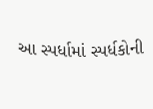આ સ્પર્ધામાં સ્પર્ધકોની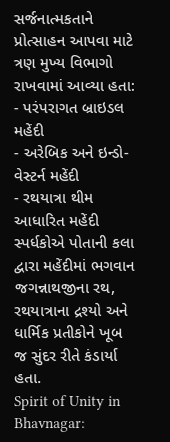સર્જનાત્મકતાને પ્રોત્સાહન આપવા માટે ત્રણ મુખ્ય વિભાગો રાખવામાં આવ્યા હતા:
- પરંપરાગત બ્રાઇડલ મહેંદી
- અરેબિક અને ઇન્ડો-વેસ્ટર્ન મહેંદી
- રથયાત્રા થીમ આધારિત મહેંદી
સ્પર્ધકોએ પોતાની કલા દ્વારા મહેંદીમાં ભગવાન જગન્નાથજીના રથ, રથયાત્રાના દ્રશ્યો અને ધાર્મિક પ્રતીકોને ખૂબ જ સુંદર રીતે કંડાર્યા હતા.
Spirit of Unity in Bhavnagar: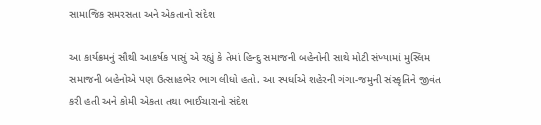સામાજિક સમરસતા અને એકતાનો સંદેશ

આ કાર્યક્રમનું સૌથી આકર્ષક પાસું એ રહ્યું કે તેમાં હિન્દુ સમાજની બહેનોની સાથે મોટી સંખ્યામાં મુસ્લિમ સમાજની બહેનોએ પણ ઉત્સાહભેર ભાગ લીધો હતો. આ સ્પર્ધાએ શહેરની ગંગા-જમુની સંસ્કૃતિને જીવંત કરી હતી અને કોમી એકતા તથા ભાઈચારાનો સંદેશ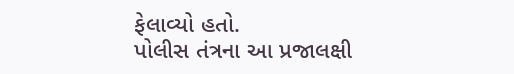ફેલાવ્યો હતો.
પોલીસ તંત્રના આ પ્રજાલક્ષી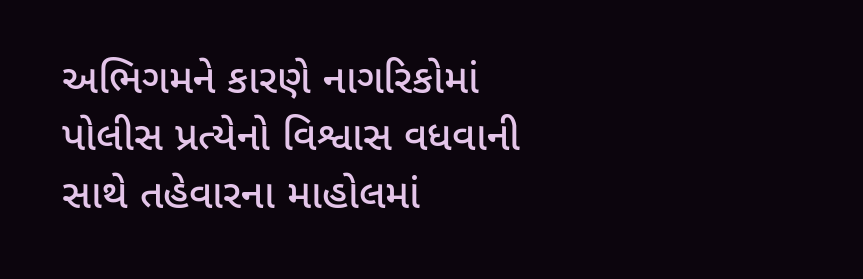અભિગમને કારણે નાગરિકોમાં પોલીસ પ્રત્યેનો વિશ્વાસ વધવાની સાથે તહેવારના માહોલમાં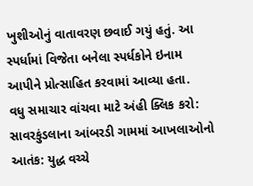ખુશીઓનું વાતાવરણ છવાઈ ગયું હતું. આ સ્પર્ધામાં વિજેતા બનેલા સ્પર્ધકોને ઇનામ આપીને પ્રોત્સાહિત કરવામાં આવ્યા હતા.
વધુ સમાચાર વાંચવા માટે અંહી ક્લિક કરો: સાવરકુંડલાના આંબરડી ગામમાં આખલાઓનો આતંક: યુદ્ધ વચ્ચે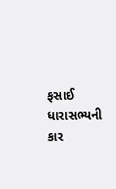ફસાઈ ધારાસભ્યની કાર